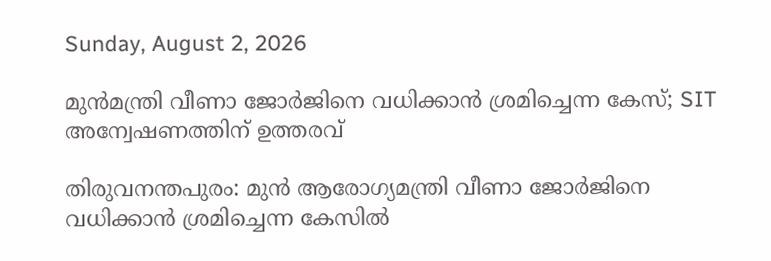Sunday, August 2, 2026

മുൻമന്ത്രി വീണാ ജോർജിനെ വധിക്കാൻ ശ്രമിച്ചെന്ന കേസ്; SIT അന്വേഷണത്തിന് ഉത്തരവ്

തിരുവനന്തപുരം: മുൻ ആരോഗ്യമന്ത്രി വീണാ ജോർജിനെ വധിക്കാൻ ശ്രമിച്ചെന്ന കേസിൽ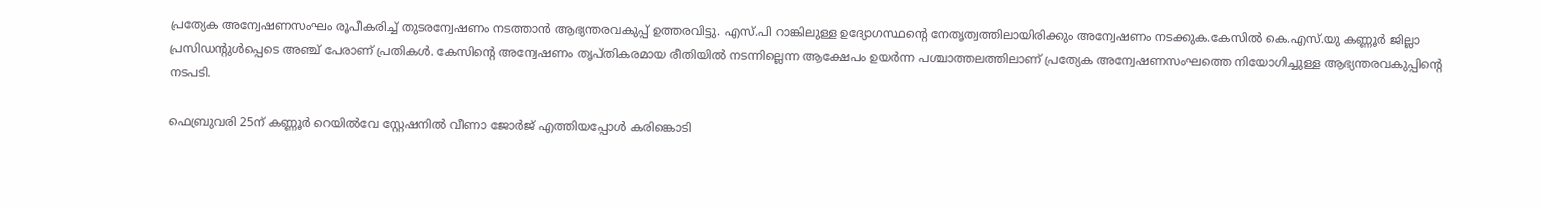പ്രത്യേക അന്വേഷണസംഘം രൂപീകരിച്ച് തുടരന്വേഷണം നടത്താൻ ആഭ്യന്തരവകുപ്പ് ഉത്തരവിട്ടു. എസ്.പി റാങ്കിലുള്ള ഉദ്യോഗസ്ഥന്റെ നേതൃത്വത്തിലായിരിക്കും അന്വേഷണം നടക്കുക.കേസിൽ കെ.എസ്.യു കണ്ണൂർ ജില്ലാ പ്രസിഡന്റുൾപ്പെടെ അഞ്ച് പേരാണ് പ്രതികൾ. കേസിന്റെ അന്വേഷണം തൃപ്തികരമായ രീതിയിൽ നടന്നില്ലെന്ന ആക്ഷേപം ഉയർന്ന പശ്ചാത്തലത്തിലാണ് പ്രത്യേക അന്വേഷണസംഘത്തെ നിയോഗിച്ചുള്ള ആഭ്യന്തരവകുപ്പിന്റെ നടപടി.

ഫെബ്രുവരി 25ന് കണ്ണൂർ റെയിൽവേ സ്റ്റേഷനിൽ വീണാ ജോർജ് എത്തിയപ്പോൾ കരിങ്കൊടി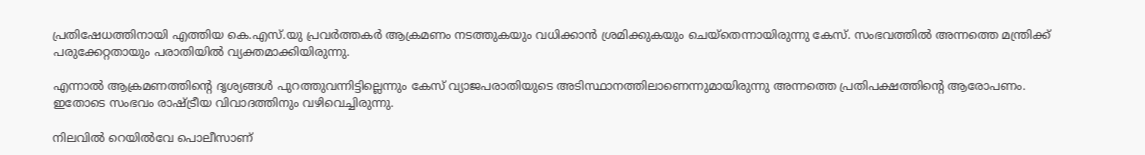പ്രതിഷേധത്തിനായി എത്തിയ കെ.എസ്.യു പ്രവർത്തകർ ആക്രമണം നടത്തുകയും വധിക്കാൻ ശ്രമിക്കുകയും ചെയ്തെന്നായിരുന്നു കേസ്. സംഭവത്തിൽ അന്നത്തെ മന്ത്രിക്ക് പരുക്കേറ്റതായും പരാതിയിൽ വ്യക്തമാക്കിയിരുന്നു.

എന്നാൽ ആക്രമണത്തിന്റെ ദൃശ്യങ്ങൾ പുറത്തുവന്നിട്ടില്ലെന്നും കേസ് വ്യാജപരാതിയുടെ അടിസ്ഥാനത്തിലാണെന്നുമായിരുന്നു അന്നത്തെ പ്രതിപക്ഷത്തിന്റെ ആരോപണം. ഇതോടെ സംഭവം രാഷ്ട്രീയ വിവാദത്തിനും വഴിവെച്ചിരുന്നു.

നിലവിൽ റെയിൽവേ പൊലീസാണ്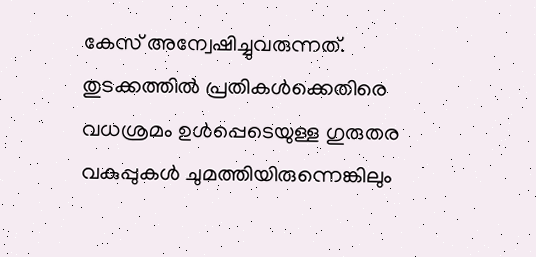കേസ് അന്വേഷിച്ചുവരുന്നത്. തുടക്കത്തിൽ പ്രതികൾക്കെതിരെ വധശ്രമം ഉൾപ്പെടെയുള്ള ഗുരുതര വകുപ്പുകൾ ചുമത്തിയിരുന്നെങ്കിലും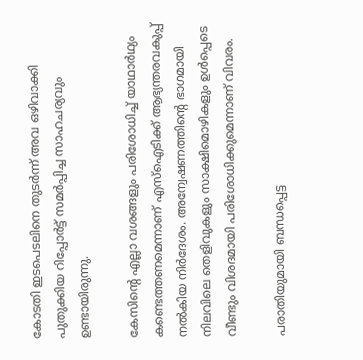കോടതി ഇടപെടലിനെ തുടർന്ന് അവ ഒഴിവാക്കി പുതുക്കിയ റിപ്പോർട്ട് സമർപ്പിച്ച സാഹചര്യവും ഉണ്ടായിരുന്നു.

കേസിന്റെ എല്ലാ വശങ്ങളും പരിശോധിച്ച് യാഥാർഥ്യം കണ്ടെത്തണമെന്നാണ് എസ്‌ഐടിക്ക് ആഭ്യന്തരവകുപ്പ് നൽകിയ നിർദേശം. അന്വേഷണത്തിന്റെ ഭാഗമായി നിലവിലെ തെളിവുകളും സാക്ഷിമൊഴികളും ഉൾപ്പെടെ വീണ്ടും വിശദമായി പരിശോധിക്കുമെന്നാണ് വിവരം.

പരാതിയുമായി ബന്ധപ്പെട്ട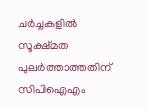ചർച്ചകളിൽ സൂക്ഷ്മത പുലർത്താത്തതിന് സിപിഐഎം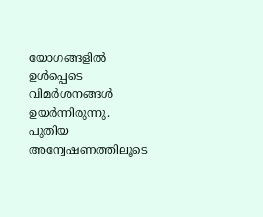യോഗങ്ങളിൽ ഉൾപ്പെടെ വിമർശനങ്ങൾ ഉയർന്നിരുന്നു.
പുതിയ അന്വേഷണത്തിലൂടെ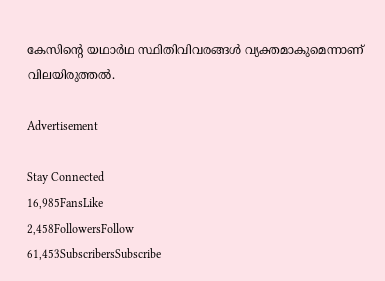കേസിന്റെ യഥാർഥ സ്ഥിതിവിവരങ്ങൾ വ്യക്തമാകുമെന്നാണ് വിലയിരുത്തൽ.

Advertisement

Stay Connected
16,985FansLike
2,458FollowersFollow
61,453SubscribersSubscribe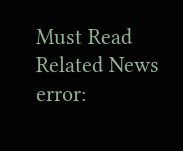Must Read
Related News
error: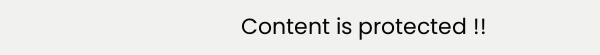Content is protected !!